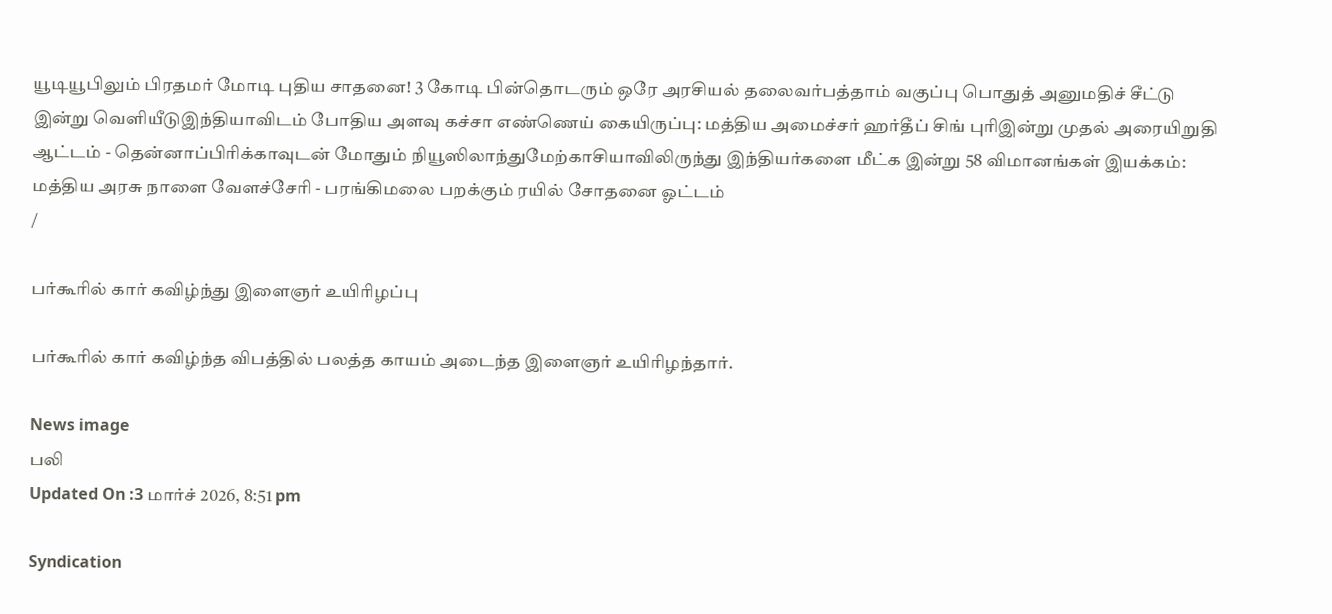யூடியூபிலும் பிரதமர் மோடி புதிய சாதனை! 3 கோடி பின்தொடரும் ஒரே அரசியல் தலைவர்பத்தாம் வகுப்பு பொதுத் அனுமதிச் சீட்டு இன்று வெளியீடுஇந்தியாவிடம் போதிய அளவு கச்சா எண்ணெய் கையிருப்பு: மத்திய அமைச்சர் ஹர்தீப் சிங் புரிஇன்று முதல் அரையிறுதி ஆட்டம் - தென்னாப்பிரிக்காவுடன் மோதும் நியூஸிலாந்துமேற்காசியாவிலிருந்து இந்தியர்களை மீட்க இன்று 58 விமானங்கள் இயக்கம்: மத்திய அரசு நாளை வேளச்சேரி - பரங்கிமலை பறக்கும் ரயில் சோதனை ஓட்டம்
/

பர்கூரில் கார் கவிழ்ந்து இளைஞர் உயிரிழப்பு

பர்கூரில் கார் கவிழ்ந்த விபத்தில் பலத்த காயம் அடைந்த இளைஞர் உயிரிழந்தார்.

News image
பலி
Updated On :3 மார்ச் 2026, 8:51 pm

Syndication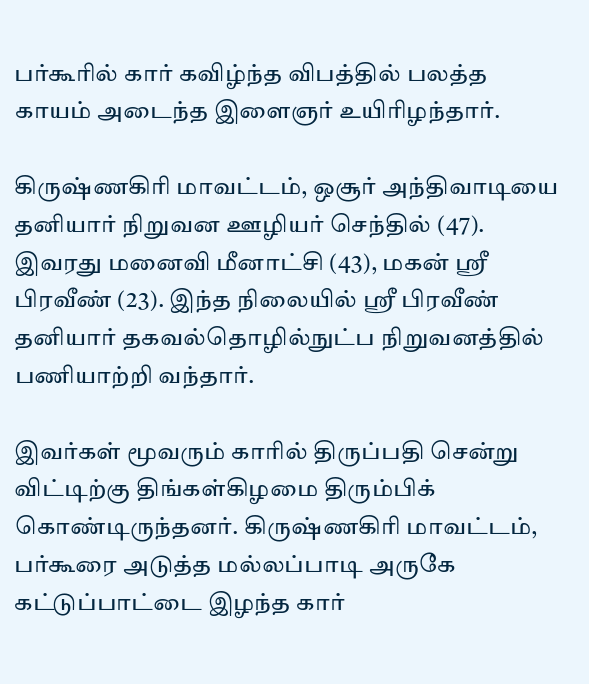பர்கூரில் கார் கவிழ்ந்த விபத்தில் பலத்த காயம் அடைந்த இளைஞர் உயிரிழந்தார்.

கிருஷ்ணகிரி மாவட்டம், ஒசூர் அந்திவாடியை தனியார் நிறுவன ஊழியர் செந்தில் (47). இவரது மனைவி மீனாட்சி (43), மகன் ஸ்ரீ பிரவீண் (23). இந்த நிலையில் ஸ்ரீ பிரவீண் தனியார் தகவல்தொழில்நுட்ப நிறுவனத்தில் பணியாற்றி வந்தார்.

இவர்கள் மூவரும் காரில் திருப்பதி சென்று விட்டிற்கு திங்கள்கிழமை திரும்பிக் கொண்டிருந்தனர். கிருஷ்ணகிரி மாவட்டம், பர்கூரை அடுத்த மல்லப்பாடி அருகே கட்டுப்பாட்டை இழந்த கார்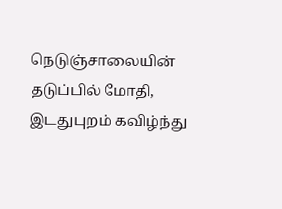நெடுஞ்சாலையின் தடுப்பில் மோதி, இடதுபுறம் கவிழ்ந்து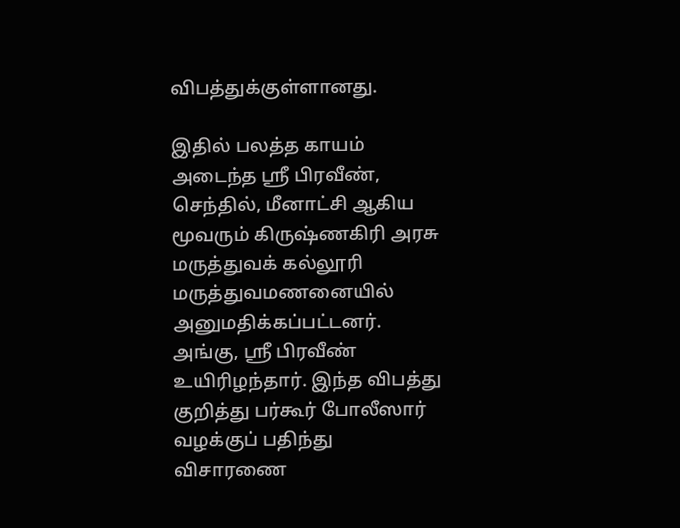விபத்துக்குள்ளானது.

இதில் பலத்த காயம் அடைந்த ஸ்ரீ பிரவீண், செந்தில், மீனாட்சி ஆகிய மூவரும் கிருஷ்ணகிரி அரசு மருத்துவக் கல்லூரி மருத்துவமணனையில் அனுமதிக்கப்பட்டனர். அங்கு, ஸ்ரீ பிரவீண் உயிரிழந்தார். இந்த விபத்து குறித்து பர்கூர் போலீஸார் வழக்குப் பதிந்து விசாரணை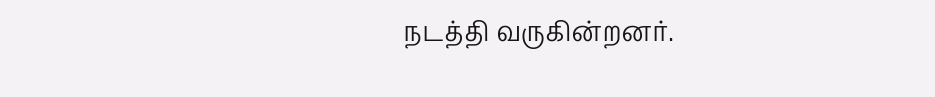நடத்தி வருகின்றனர்.